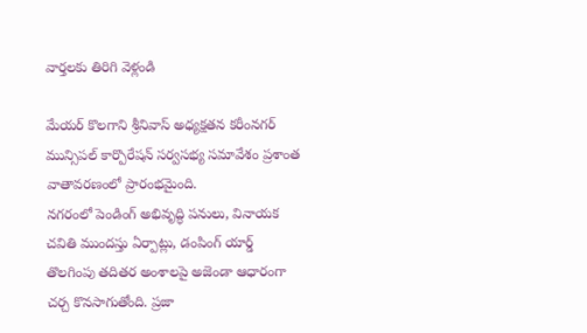వార్తలకు తిరిగి వెళ్లండి

మేయర్ కొలగాని శ్రీనివాస్ అధ్యక్షతన కరీంనగర్ మున్సిపల్ కార్పొరేషన్ సర్వసభ్య సమావేశం ప్రశాంత వాతావరణంలో ప్రారంభమైంది.
నగరంలో పెండింగ్ అభివృద్ధి పనులు, వినాయక చవితి ముందస్తు ఏర్పాట్లు, డంపింగ్ యార్డ్ తొలగింపు తదితర అంశాలపై అజెండా ఆధారంగా చర్చ కొనసాగుతోంది. ప్రజా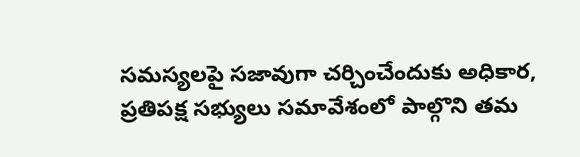సమస్యలపై సజావుగా చర్చించేందుకు అధికార, ప్రతిపక్ష సభ్యులు సమావేశంలో పాల్గొని తమ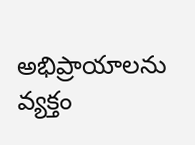అభిప్రాయాలను వ్యక్తం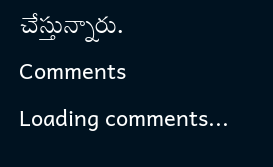చేస్తున్నారు.
Comments
Loading comments...